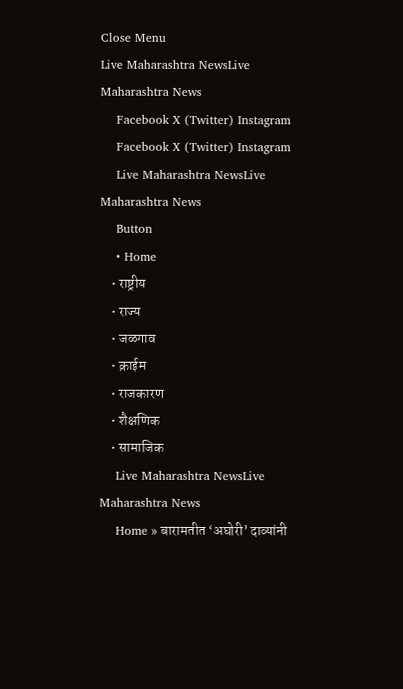Close Menu
Live Maharashtra NewsLive Maharashtra News
    Facebook X (Twitter) Instagram
    Facebook X (Twitter) Instagram
    Live Maharashtra NewsLive Maharashtra News
    Button
    • Home
    • राष्ट्रीय
    • राज्य
    • जळगाव
    • क्राईम
    • राजकारण
    • शैक्षणिक
    • सामाजिक
    Live Maharashtra NewsLive Maharashtra News
    Home » बारामतीत ‘अघोरी’ दाव्यांनी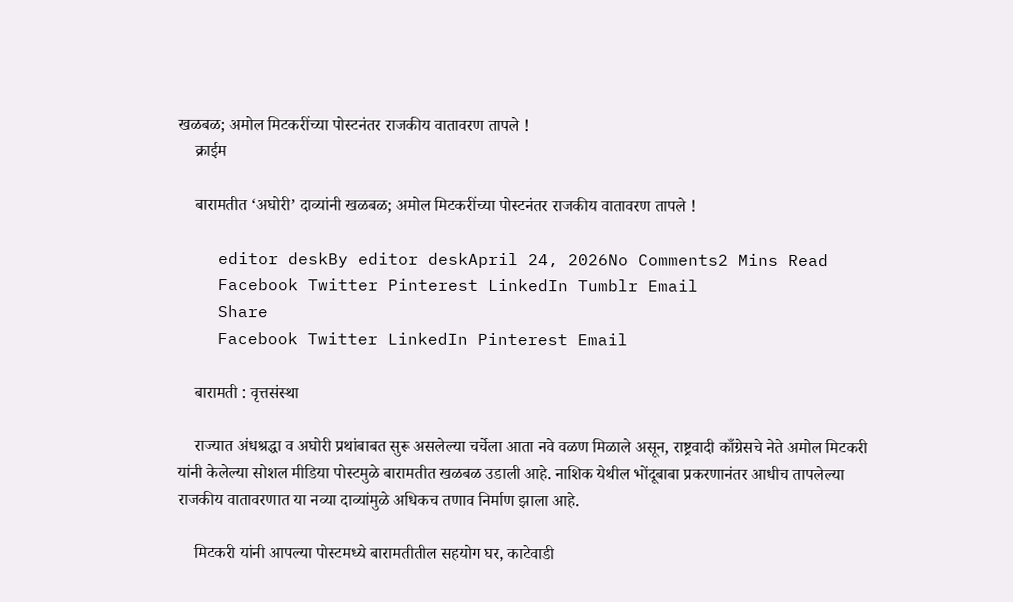खळबळ; अमोल मिटकरींच्या पोस्टनंतर राजकीय वातावरण तापले !
    क्राईम

    बारामतीत ‘अघोरी’ दाव्यांनी खळबळ; अमोल मिटकरींच्या पोस्टनंतर राजकीय वातावरण तापले !

    editor deskBy editor deskApril 24, 2026No Comments2 Mins Read
    Facebook Twitter Pinterest LinkedIn Tumblr Email
    Share
    Facebook Twitter LinkedIn Pinterest Email

    बारामती : वृत्तसंस्था

    राज्यात अंधश्रद्धा व अघोरी प्रथांबाबत सुरू असलेल्या चर्चेला आता नवे वळण मिळाले असून, राष्ट्रवादी काँग्रेसचे नेते अमोल मिटकरी यांनी केलेल्या सोशल मीडिया पोस्टमुळे बारामतीत खळबळ उडाली आहे. नाशिक येथील भोंदूबाबा प्रकरणानंतर आधीच तापलेल्या राजकीय वातावरणात या नव्या दाव्यांमुळे अधिकच तणाव निर्माण झाला आहे.

    मिटकरी यांनी आपल्या पोस्टमध्ये बारामतीतील सहयोग घर, काटेवाडी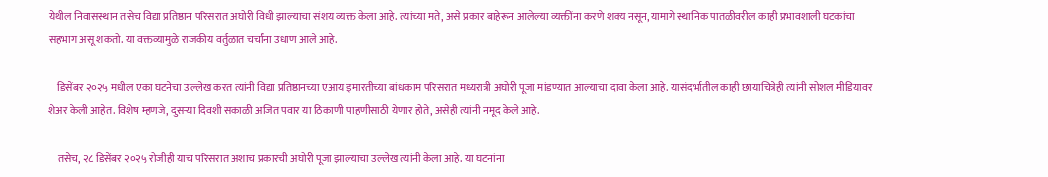येथील निवासस्थान तसेच विद्या प्रतिष्ठान परिसरात अघोरी विधी झाल्याचा संशय व्यक्त केला आहे. त्यांच्या मते, असे प्रकार बाहेरून आलेल्या व्यक्तींना करणे शक्य नसून, यामागे स्थानिक पातळीवरील काही प्रभावशाली घटकांचा सहभाग असू शकतो. या वक्तव्यामुळे राजकीय वर्तुळात चर्चांना उधाण आले आहे.

    डिसेंबर २०२५ मधील एका घटनेचा उल्लेख करत त्यांनी विद्या प्रतिष्ठानच्या एआय इमारतीच्या बांधकाम परिसरात मध्यरात्री अघोरी पूजा मांडण्यात आल्याचा दावा केला आहे. यासंदर्भातील काही छायाचित्रेही त्यांनी सोशल मीडियावर शेअर केली आहेत. विशेष म्हणजे, दुसऱ्या दिवशी सकाळी अजित पवार या ठिकाणी पाहणीसाठी येणार होते, असेही त्यांनी नमूद केले आहे.

    तसेच, २८ डिसेंबर २०२५ रोजीही याच परिसरात अशाच प्रकारची अघोरी पूजा झाल्याचा उल्लेख त्यांनी केला आहे. या घटनांना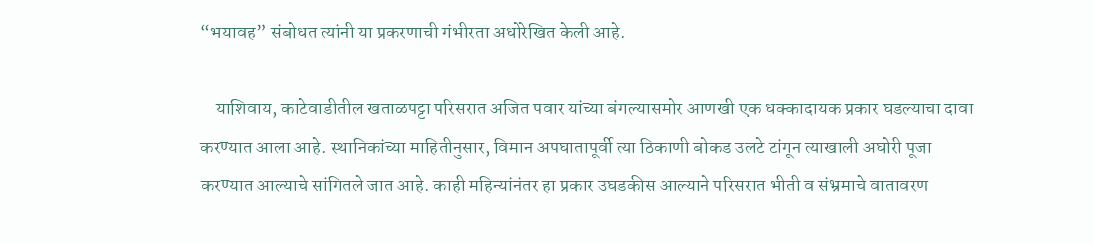“भयावह” संबोधत त्यांनी या प्रकरणाची गंभीरता अधोरेखित केली आहे.

    याशिवाय, काटेवाडीतील खताळपट्टा परिसरात अजित पवार यांच्या बंगल्यासमोर आणखी एक धक्कादायक प्रकार घडल्याचा दावा करण्यात आला आहे. स्थानिकांच्या माहितीनुसार, विमान अपघातापूर्वी त्या ठिकाणी बोकड उलटे टांगून त्याखाली अघोरी पूजा करण्यात आल्याचे सांगितले जात आहे. काही महिन्यांनंतर हा प्रकार उघडकीस आल्याने परिसरात भीती व संभ्रमाचे वातावरण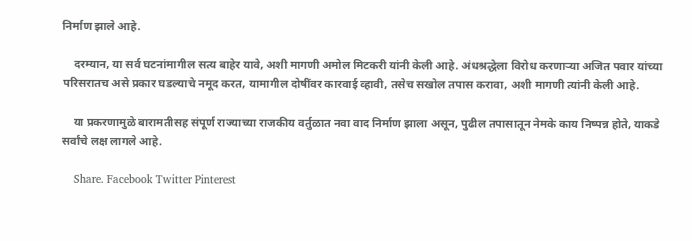निर्माण झाले आहे.

    दरम्यान, या सर्व घटनांमागील सत्य बाहेर यावे, अशी मागणी अमोल मिटकरी यांनी केली आहे. अंधश्रद्धेला विरोध करणाऱ्या अजित पवार यांच्या परिसरातच असे प्रकार घडल्याचे नमूद करत, यामागील दोषींवर कारवाई व्हावी, तसेच सखोल तपास करावा, अशी मागणी त्यांनी केली आहे.

    या प्रकरणामुळे बारामतीसह संपूर्ण राज्याच्या राजकीय वर्तुळात नवा वाद निर्माण झाला असून, पुढील तपासातून नेमके काय निष्पन्न होते, याकडे सर्वांचे लक्ष लागले आहे.

    Share. Facebook Twitter Pinterest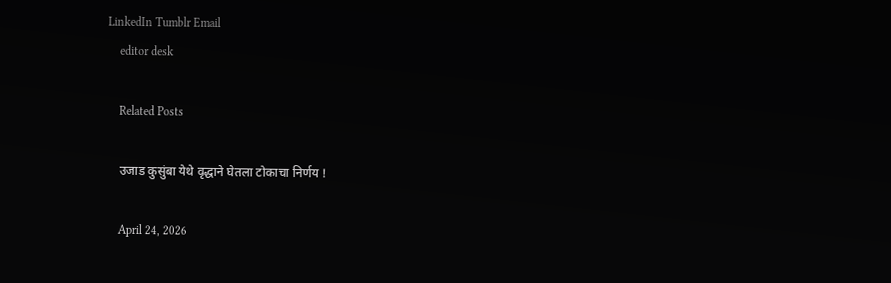LinkedIn Tumblr Email
    editor desk

    Related Posts

    उजाड कुसुंबा येथे वृद्धाने घेतला टोकाचा निर्णय !

    April 24, 2026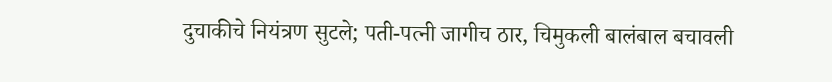दुचाकीचे नियंत्रण सुटले; पती-पत्नी जागीच ठार, चिमुकली बालंबाल बचावली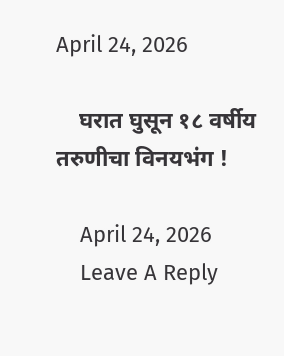April 24, 2026

    घरात घुसून १८ वर्षीय तरुणीचा विनयभंग !

    April 24, 2026
    Leave A Reply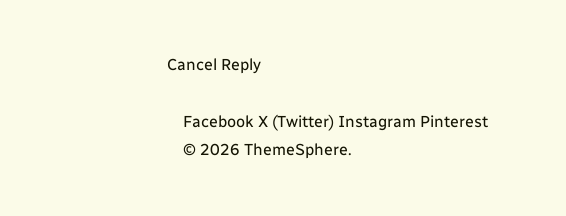Cancel Reply

    Facebook X (Twitter) Instagram Pinterest
    © 2026 ThemeSphere.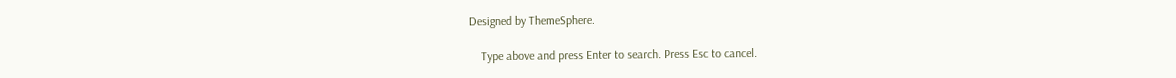Designed by ThemeSphere.

    Type above and press Enter to search. Press Esc to cancel.